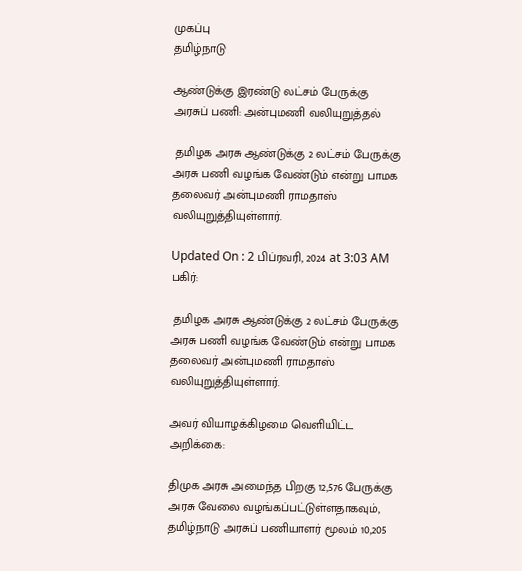முகப்பு
தமிழ்நாடு

ஆண்டுக்கு இரண்டு லட்சம் பேருக்கு அரசுப் பணி: அன்புமணி வலியுறுத்தல்

 தமிழக அரசு ஆண்டுக்கு 2 லட்சம் பேருக்கு அரசு பணி வழங்க வேண்டும் என்று பாமக தலைவர் அன்புமணி ராமதாஸ் வலியுறுத்தியுள்ளார்.

Updated On : 2 பிப்ரவரி, 2024 at 3:03 AM
பகிர்:

 தமிழக அரசு ஆண்டுக்கு 2 லட்சம் பேருக்கு அரசு பணி வழங்க வேண்டும் என்று பாமக தலைவர் அன்புமணி ராமதாஸ் வலியுறுத்தியுள்ளார்.

அவர் வியாழக்கிழமை வெளியிட்ட அறிக்கை:

திமுக அரசு அமைந்த பிறகு 12,576 பேருக்கு அரசு வேலை வழங்கப்பட்டுள்ளதாகவும், தமிழ்நாடு அரசுப் பணியாளர் மூலம் 10,205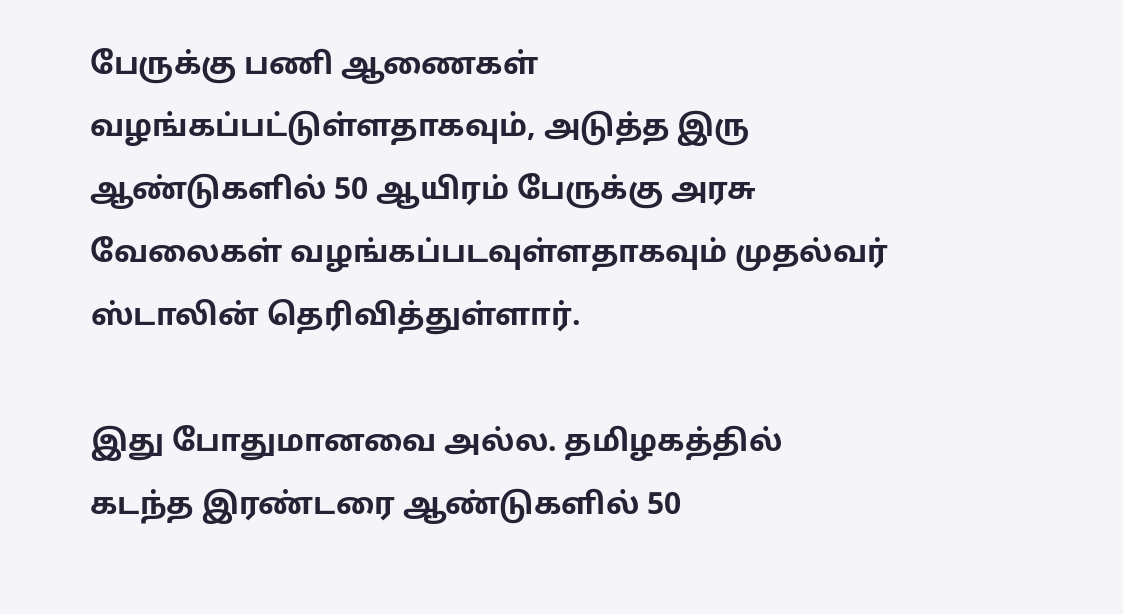பேருக்கு பணி ஆணைகள் வழங்கப்பட்டுள்ளதாகவும், அடுத்த இரு ஆண்டுகளில் 50 ஆயிரம் பேருக்கு அரசு வேலைகள் வழங்கப்படவுள்ளதாகவும் முதல்வர் ஸ்டாலின் தெரிவித்துள்ளார்.

இது போதுமானவை அல்ல. தமிழகத்தில் கடந்த இரண்டரை ஆண்டுகளில் 50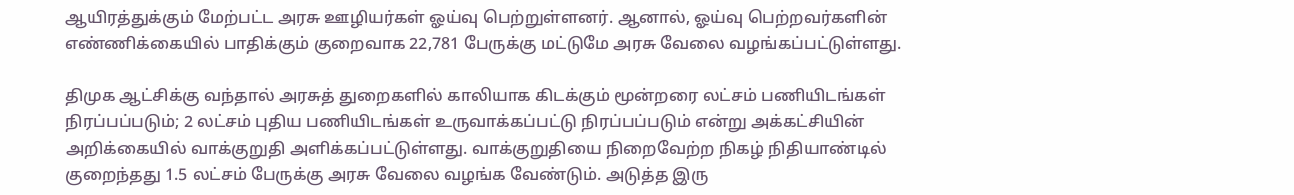ஆயிரத்துக்கும் மேற்பட்ட அரசு ஊழியர்கள் ஓய்வு பெற்றுள்ளனர். ஆனால், ஓய்வு பெற்றவர்களின் எண்ணிக்கையில் பாதிக்கும் குறைவாக 22,781 பேருக்கு மட்டுமே அரசு வேலை வழங்கப்பட்டுள்ளது.

திமுக ஆட்சிக்கு வந்தால் அரசுத் துறைகளில் காலியாக கிடக்கும் மூன்றரை லட்சம் பணியிடங்கள் நிரப்பப்படும்; 2 லட்சம் புதிய பணியிடங்கள் உருவாக்கப்பட்டு நிரப்பப்படும் என்று அக்கட்சியின் அறிக்கையில் வாக்குறுதி அளிக்கப்பட்டுள்ளது. வாக்குறுதியை நிறைவேற்ற நிகழ் நிதியாண்டில் குறைந்தது 1.5 லட்சம் பேருக்கு அரசு வேலை வழங்க வேண்டும். அடுத்த இரு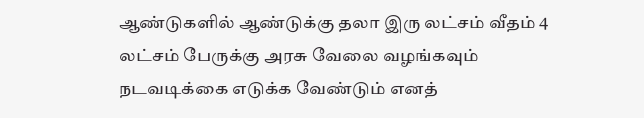ஆண்டுகளில் ஆண்டுக்கு தலா இரு லட்சம் வீதம் 4 லட்சம் பேருக்கு அரசு வேலை வழங்கவும் நடவடிக்கை எடுக்க வேண்டும் எனத்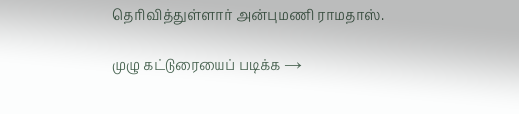தெரிவித்துள்ளார் அன்புமணி ராமதாஸ்.

முழு கட்டுரையைப் படிக்க →